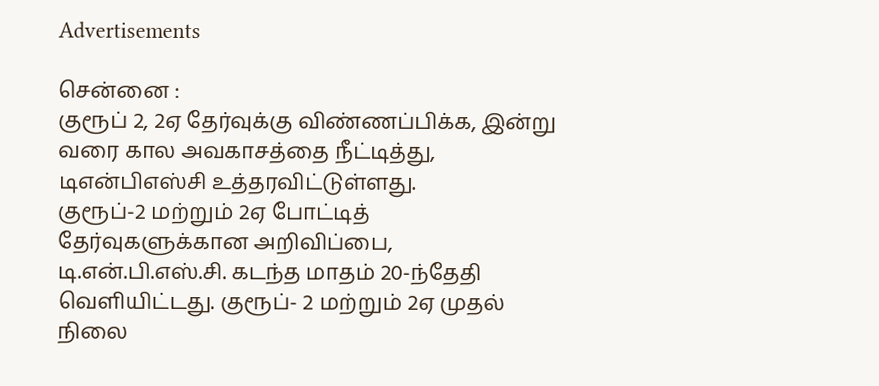Advertisements

சென்னை :
குரூப் 2, 2ஏ தேர்வுக்கு விண்ணப்பிக்க, இன்று வரை கால அவகாசத்தை நீட்டித்து, டிஎன்பிஎஸ்சி உத்தரவிட்டுள்ளது.
குரூப்-2 மற்றும் 2ஏ போட்டித் தேர்வுகளுக்கான அறிவிப்பை, டி.என்.பி.எஸ்.சி. கடந்த மாதம் 20-ந்தேதி வௌியிட்டது. குரூப்- 2 மற்றும் 2ஏ முதல் நிலை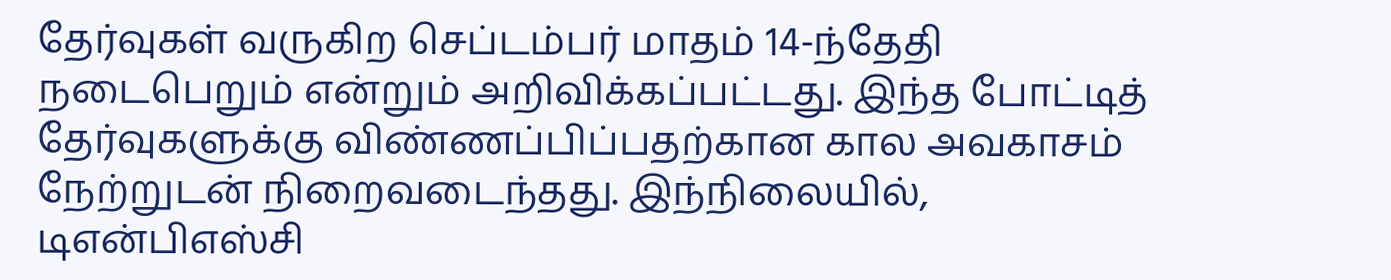தேர்வுகள் வருகிற செப்டம்பர் மாதம் 14-ந்தேதி நடைபெறும் என்றும் அறிவிக்கப்பட்டது. இந்த போட்டித் தேர்வுகளுக்கு விண்ணப்பிப்பதற்கான கால அவகாசம் நேற்றுடன் நிறைவடைந்தது. இந்நிலையில், டிஎன்பிஎஸ்சி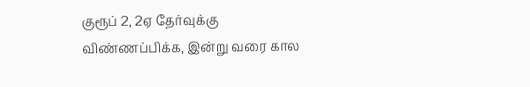குரூப் 2, 2ஏ தேர்வுக்கு விண்ணப்பிக்க, இன்று வரை கால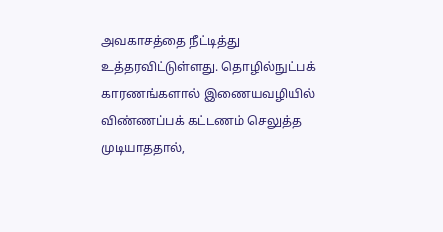அவகாசத்தை நீட்டித்து உத்தரவிட்டுள்ளது. தொழில்நுட்பக் காரணங்களால் இணையவழியில் விண்ணப்பக் கட்டணம் செலுத்த முடியாததால்,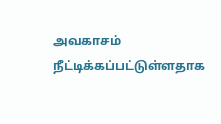அவகாசம் நீட்டிக்கப்பட்டுள்ளதாக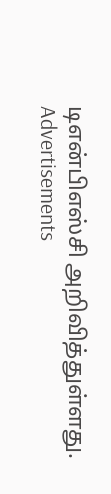டிஎன்பிஎஸ்சி அறிவித்துள்ளது.
Advertisements